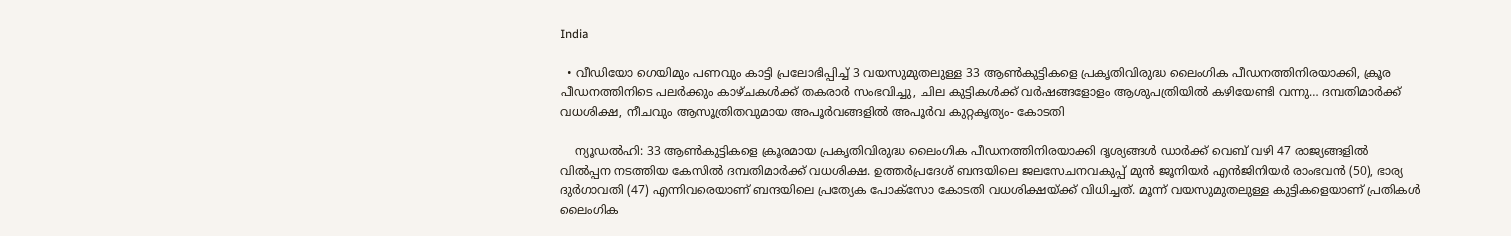India

  • വീഡിയോ ഗെയിമും പണവും കാട്ടി പ്രലോഭിപ്പിച്ച് 3 വയസുമുതലുള്ള 33 ആൺകുട്ടികളെ പ്രകൃതിവിരുദ്ധ ലൈംഗിക പീഡനത്തിനിരയാക്കി, ക്രൂര പീഡനത്തിനിടെ പലർക്കും കാഴ്ചകൾക്ക് തകരാർ സംഭവിച്ചു, ചില കുട്ടികൾക്ക് വർഷങ്ങളോളം ആശുപത്രിയിൽ കഴിയേണ്ടി വന്നു… ദമ്പതിമാർക്ക് വധശിക്ഷ, നീചവും ആസൂത്രിതവുമായ അപൂർവങ്ങളിൽ അപൂർവ കുറ്റകൃത്യം- കോടതി

    ന്യൂഡൽഹി: 33 ആൺകുട്ടികളെ ക്രൂരമായ പ്രകൃതിവിരുദ്ധ ലൈംഗിക പീഡനത്തിനിരയാക്കി ദൃശ്യങ്ങൾ ഡാർക്ക് വെബ് വഴി 47 രാജ്യങ്ങളിൽ വിൽപ്പന നടത്തിയ കേസിൽ ദമ്പതിമാർക്ക് വധശിക്ഷ. ഉത്തർപ്രദേശ് ബന്ദയിലെ ജലസേചനവകുപ്പ് മുൻ ജൂനിയർ എൻജിനിയർ രാംഭവൻ (50), ഭാര്യ ദുർഗാവതി (47) എന്നിവരെയാണ് ബന്ദയിലെ പ്രത്യേക പോക്സോ കോടതി വധശിക്ഷയ്ക്ക് വിധിച്ചത്. മൂന്ന് വയസുമുതലുള്ള കുട്ടികളെയാണ് പ്രതികൾ ലൈംഗിക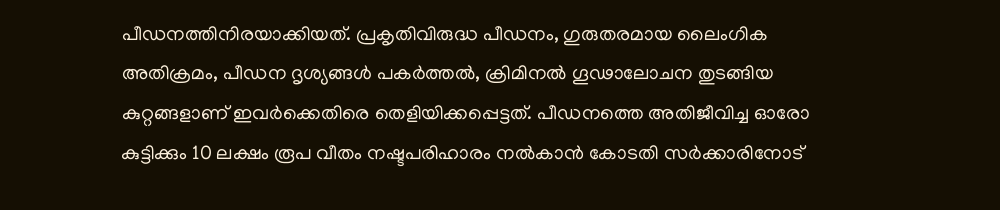പീഡനത്തിനിരയാക്കിയത്. പ്രകൃതിവിരുദ്ധ പീഡനം, ഗുരുതരമായ ലൈംഗിക അതിക്രമം, പീഡന ദൃശ്യങ്ങൾ പകർത്തൽ, ക്രിമിനൽ ഗൂഢാലോചന തുടങ്ങിയ കുറ്റങ്ങളാണ് ഇവർക്കെതിരെ തെളിയിക്കപ്പെട്ടത്. പീഡനത്തെ അതിജീവിച്ച ഓരോ കുട്ടിക്കും 10 ലക്ഷം രൂപ വീതം നഷ്ടപരിഹാരം നൽകാൻ കോടതി സർക്കാരിനോട്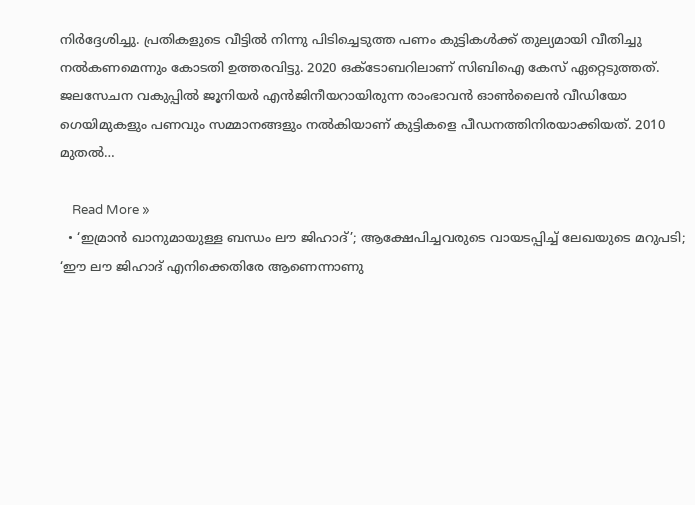നിർദ്ദേശിച്ചു. പ്രതികളുടെ വീട്ടിൽ നിന്നു പിടിച്ചെടുത്ത പണം കുട്ടികൾക്ക് തുല്യമായി വീതിച്ചു നൽകണമെന്നും കോടതി ഉത്തരവിട്ടു. 2020 ഒക്ടോബറിലാണ് സിബിഐ കേസ് ഏറ്റെടുത്തത്. ജലസേചന വകുപ്പിൽ ജൂനിയർ എൻജിനീയറായിരുന്ന രാംഭാവൻ ഓൺലൈൻ വീഡിയോ ഗെയിമുകളും പണവും സമ്മാനങ്ങളും നൽകിയാണ് കുട്ടികളെ പീഡനത്തിനിരയാക്കിയത്. 2010 മുതൽ…

    Read More »
  • ‘ഇമ്രാന്‍ ഖാനുമായുള്ള ബന്ധം ലൗ ജിഹാദ്’; ആക്ഷേപിച്ചവരുടെ വായടപ്പിച്ച് ലേഖയുടെ മറുപടി; ‘ഈ ലൗ ജിഹാദ് എനിക്കെതിരേ ആണെന്നാണു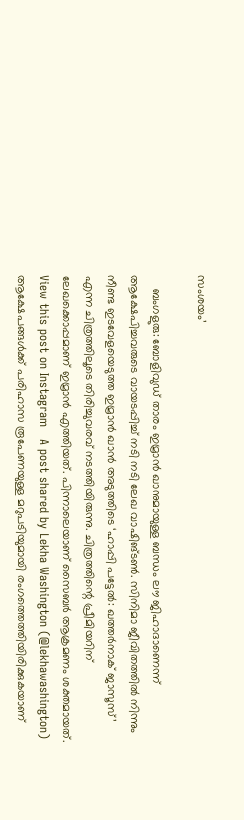സംശയം’

    ബംഗളുരു: ബോളിവുഡ് താരം ഇമ്രാന്‍ ഖാനുമായുള്ള ബന്ധം ലൗ ജിഹാദാണെന്ന് ആക്ഷേപിച്ചവരുടെ വായടപ്പിച്ച് നടി നടി ലേഖ വാഷിങ്ടണ്‍. സിനിമാ ജീവിതത്തില്‍ നിന്നും നീണ്ട ഇടവേളയെടുത്ത ഇമ്രാന്‍ ഖാന്‍ അടുത്തിടെ ‘ഹാപ്പി പട്ടേല്‍: ഖത്തര്‍നാക് ജാസൂസ്’ എന്ന ചിത്രത്തിലൂടെ തിരിച്ചുവരവ് നടത്തിയിരുന്നു. ചിത്രത്തിന്റെ പ്രീമിയറിന് ലേഖക്കൊപ്പമാണ് ഇമ്രാന്‍ എത്തിയത്. പിന്നാലെയാണ് സൈബര്‍ ആക്രമണം ശക്തമായത്.   View this post on Instagram   A post shared by Lekha Washington (@lekhawashington) ആക്ഷേപങ്ങള്‍ക്ക് പരിഹാസ രൂപേണയുള്ള മറുപടിയുമായി രംഗത്തെത്തിയിരിക്കുകയാണ്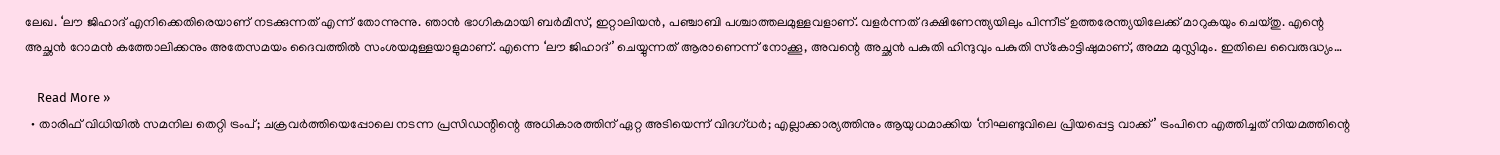ലേഖ. ‘ലൗ ജിഹാദ് എനിക്കെതിരെയാണ് നടക്കുന്നത് എന്ന് തോന്നുന്നു. ഞാന്‍ ഭാഗികമായി ബര്‍മീസ്, ഇറ്റാലിയന്‍, പഞ്ചാബി പശ്ചാത്തലമുള്ളവളാണ്. വളര്‍ന്നത് ദക്ഷിണേന്ത്യയിലും പിന്നീട് ഉത്തരേന്ത്യയിലേക്ക് മാറുകയും ചെയ്തു. എന്റെ അച്ഛന്‍ റോമന്‍ കത്തോലിക്കനും അതേസമയം ദൈവത്തില്‍ സംശയമുള്ളയാളുമാണ്. എന്നെ ‘ലൗ ജിഹാദ്’ ചെയ്യുന്നത് ആരാണെന്ന് നോക്കൂ, അവന്റെ അച്ഛന്‍ പകുതി ഹിന്ദുവും പകുതി സ്‌കോട്ടിഷുമാണ്, അമ്മ മുസ്ലിമും. ഇതിലെ വൈരുദ്ധ്യം…

    Read More »
  • താരിഫ് വിധിയില്‍ സമനില തെറ്റി ട്രംപ്; ചക്രവര്‍ത്തിയെപ്പോലെ നടന്ന പ്രസിഡന്റിന്റെ അധികാരത്തിന് ഏറ്റ അടിയെന്ന് വിദഗ്ധര്‍; എല്ലാക്കാര്യത്തിനും ആയുധമാക്കിയ ‘നിഘണ്ടുവിലെ പ്രിയപ്പെട്ട വാക്ക്’ ട്രംപിനെ എത്തിച്ചത് നിയമത്തിന്റെ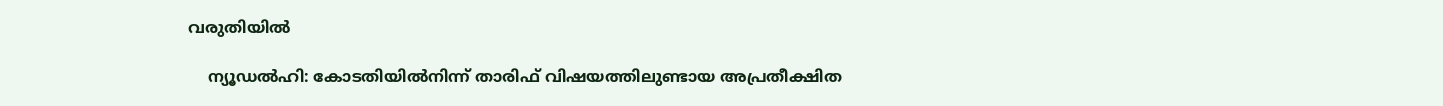വരുതിയില്‍

    ന്യൂഡല്‍ഹി: കോടതിയില്‍നിന്ന് താരിഫ് വിഷയത്തിലുണ്ടായ അപ്രതീക്ഷിത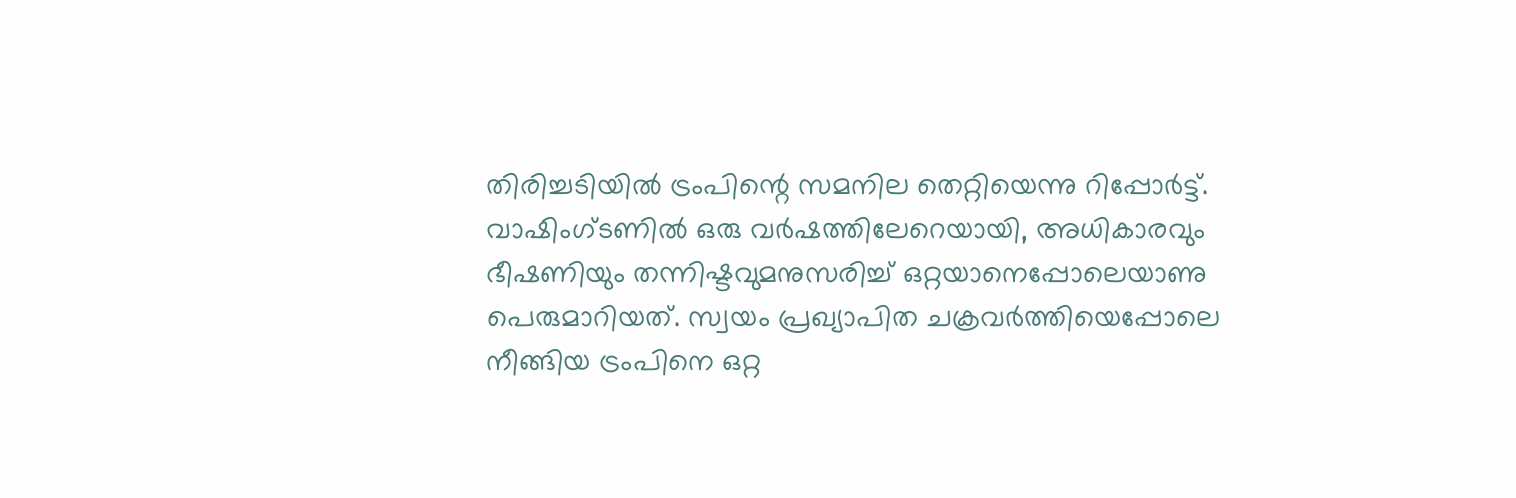തിരിച്ചടിയില്‍ ട്രംപിന്റെ സമനില തെറ്റിയെന്നു റിപ്പോര്‍ട്ട്. വാഷിംഗ്ടണില്‍ ഒരു വര്‍ഷത്തിലേറെയായി, അധികാരവും ഭീഷണിയും തന്നിഷ്ടവുമനുസരിച്ച് ഒറ്റയാനെപ്പോലെയാണു പെരുമാറിയത്. സ്വയം പ്രഖ്യാപിത ചക്രവര്‍ത്തിയെപ്പോലെ നീങ്ങിയ ട്രംപിനെ ഒറ്റ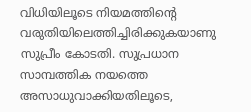വിധിയിലൂടെ നിയമത്തിന്റെ വരുതിയിലെത്തിച്ചിരിക്കുകയാണു സുപ്രീം കോടതി. സുപ്രധാന സാമ്പത്തിക നയത്തെ അസാധുവാക്കിയതിലൂടെ,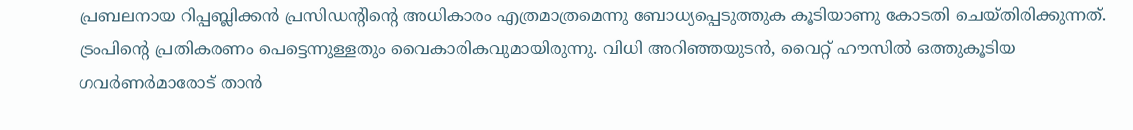പ്രബലനായ റിപ്പബ്ലിക്കന്‍ പ്രസിഡന്റിന്റെ അധികാരം എത്രമാത്രമെന്നു ബോധ്യപ്പെടുത്തുക കൂടിയാണു കോടതി ചെയ്തിരിക്കുന്നത്. ട്രംപിന്റെ പ്രതികരണം പെട്ടെന്നുള്ളതും വൈകാരികവുമായിരുന്നു. വിധി അറിഞ്ഞയുടന്‍, വൈറ്റ് ഹൗസില്‍ ഒത്തുകൂടിയ ഗവര്‍ണര്‍മാരോട് താന്‍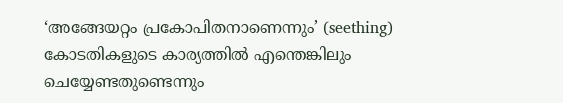‘അങ്ങേയറ്റം പ്രകോപിതനാണെന്നും’ (seething) കോടതികളുടെ കാര്യത്തില്‍ എന്തെങ്കിലും ചെയ്യേണ്ടതുണ്ടെന്നും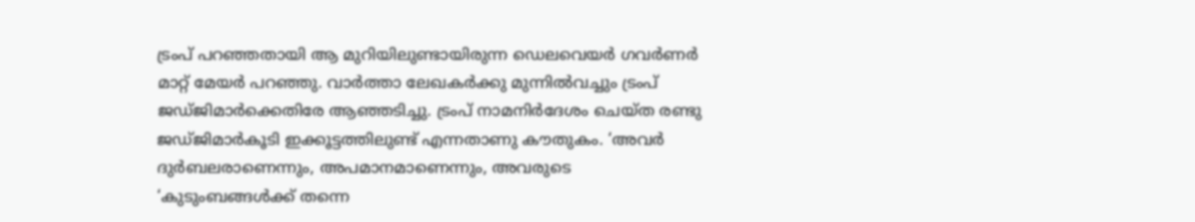ട്രംപ് പറഞ്ഞതായി ആ മുറിയിലുണ്ടായിരുന്ന ഡെലവെയര്‍ ഗവര്‍ണര്‍ മാറ്റ് മേയര്‍ പറഞ്ഞു. വാര്‍ത്താ ലേഖകര്‍ക്കു മുന്നില്‍വച്ചും ട്രംപ് ജഡ്ജിമാര്‍ക്കെതിരേ ആഞ്ഞടിച്ചു. ട്രംപ് നാമനിര്‍ദേശം ചെയ്ത രണ്ടു ജഡ്ജിമാര്‍കൂടി ഇക്കൂട്ടത്തിലുണ്ട് എന്നതാണു കൗതുകം. ‘അവര്‍ ദുര്‍ബലരാണെന്നും, അപമാനമാണെന്നും, അവരുടെ ‘കുടുംബങ്ങള്‍ക്ക് തന്നെ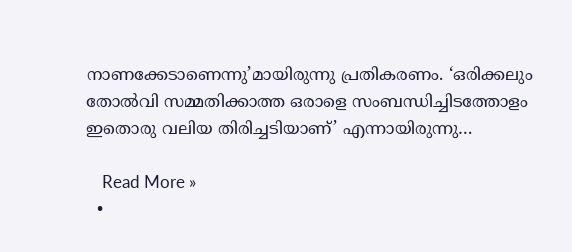നാണക്കേടാണെന്നു’മായിരുന്നു പ്രതികരണം. ‘ഒരിക്കലും തോല്‍വി സമ്മതിക്കാത്ത ഒരാളെ സംബന്ധിച്ചിടത്തോളം ഇതൊരു വലിയ തിരിച്ചടിയാണ്’ എന്നായിരുന്നു…

    Read More »
  •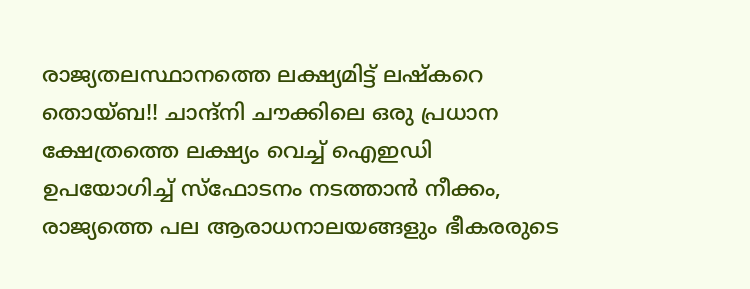രാജ്യതലസ്ഥാനത്തെ ലക്ഷ്യമിട്ട് ലഷ്കറെ തൊയ്ബ!! ചാന്ദ്‌നി ചൗക്കിലെ ഒരു പ്രധാന ക്ഷേത്രത്തെ ലക്ഷ്യം വെച്ച് ഐഇഡി ഉപയോഗിച്ച് സ്ഫോടനം നടത്താൻ നീക്കം, രാജ്യത്തെ പല ആരാധനാലയങ്ങളും ഭീകരരുടെ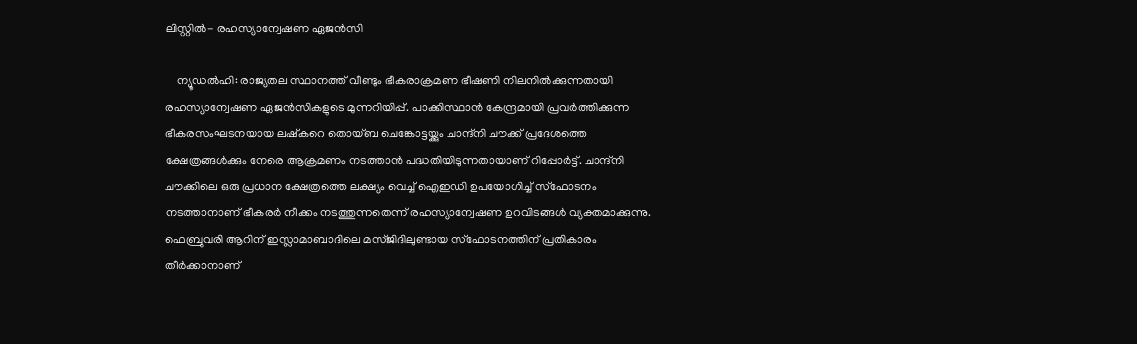ലിസ്റ്റിൽ- രഹസ്യാന്വേഷണ ഏജൻസി

    ന്യൂഡൽഹി: രാജ്യതല സ്ഥാനത്ത് വീണ്ടും ഭീകരാക്രമണ ഭീഷണി നിലനിൽക്കുന്നതായി രഹസ്യാന്വേഷണ ഏജൻസികളുടെ മുന്നറിയിപ്പ്. പാക്കിസ്ഥാൻ കേന്ദ്രമായി പ്രവർത്തിക്കുന്ന ഭീകരസംഘടനയായ ലഷ്കറെ തൊയ്ബ ചെങ്കോട്ടയ്ക്കും ചാന്ദ്‌നി ചൗക്ക് പ്രദേശത്തെ ക്ഷേത്രങ്ങൾക്കും നേരെ ആക്രമണം നടത്താൻ പദ്ധതിയിടുന്നതായാണ് റിപ്പോർട്ട്. ചാന്ദ്‌നി ചൗക്കിലെ ഒരു പ്രധാന ക്ഷേത്രത്തെ ലക്ഷ്യം വെച്ച് ഐഇഡി ഉപയോഗിച്ച് സ്ഫോടനം നടത്താനാണ് ഭീകരർ നീക്കം നടത്തുന്നതെന്ന് രഹസ്യാന്വേഷണ ഉറവിടങ്ങൾ വ്യക്തമാക്കുന്നു. ഫെബ്രുവരി ആറിന് ഇസ്ലാമാബാദിലെ മസ്ജിദിലുണ്ടായ സ്ഫോടനത്തിന് പ്രതികാരം തീർക്കാനാണ്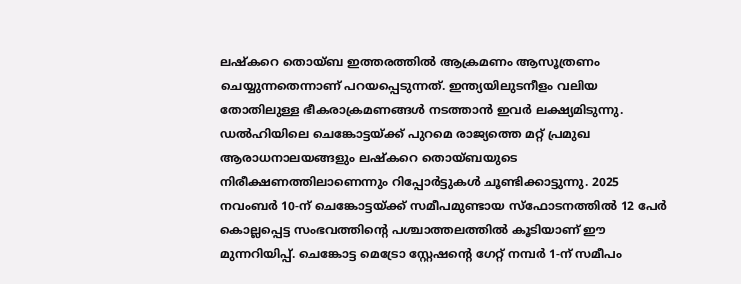ലഷ്കറെ തൊയ്ബ ഇത്തരത്തിൽ ആക്രമണം ആസൂത്രണം ചെയ്യുന്നതെന്നാണ് പറയപ്പെടുന്നത്. ഇന്ത്യയിലുടനീളം വലിയ തോതിലുള്ള ഭീകരാക്രമണങ്ങൾ നടത്താൻ ഇവർ ലക്ഷ്യമിടുന്നു. ഡൽഹിയിലെ ചെങ്കോട്ടയ്ക്ക് പുറമെ രാജ്യത്തെ മറ്റ് പ്രമുഖ ആരാധനാലയങ്ങളും ലഷ്കറെ തൊയ്ബയുടെ നിരീക്ഷണത്തിലാണെന്നും റിപ്പോർട്ടുകൾ ചൂണ്ടിക്കാട്ടുന്നു. 2025 നവംബർ 10-ന് ചെങ്കോട്ടയ്ക്ക് സമീപമുണ്ടായ സ്‌ഫോടനത്തിൽ 12 പേർ കൊല്ലപ്പെട്ട സംഭവത്തിന്റെ പശ്ചാത്തലത്തിൽ കൂടിയാണ് ഈ മുന്നറിയിപ്പ്. ചെങ്കോട്ട മെട്രോ സ്റ്റേഷന്റെ ഗേറ്റ് നമ്പർ 1-ന് സമീപം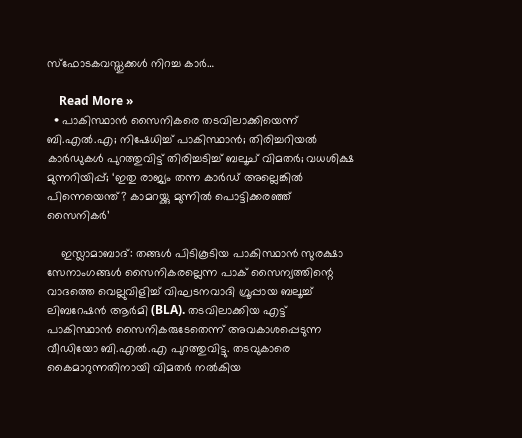സ്‌ഫോടകവസ്തുക്കൾ നിറച്ച കാർ…

    Read More »
  • പാകിസ്ഥാന്‍ സൈനികരെ തടവിലാക്കിയെന്ന് ബി.എല്‍.എ; നിഷേധിച്ച് പാകിസ്ഥാന്‍; തിരിച്ചറിയല്‍ കാര്‍ഡുകള്‍ പുറത്തുവിട്ട് തിരിച്ചടിച്ച് ബലൂച് വിമതര്‍; വധശിക്ഷ മുന്നറിയിപ്പ്; ‘ഇതു രാജ്യം തന്ന കാര്‍ഡ് അല്ലെങ്കില്‍ പിന്നെയെന്ത്? കാമറയ്ക്കു മുന്നില്‍ പൊട്ടിക്കരഞ്ഞ് സൈനികര്‍’

    ഇസ്ലാമാബാദ്: തങ്ങള്‍ പിടികൂടിയ പാകിസ്ഥാന്‍ സുരക്ഷാ സേനാംഗങ്ങള്‍ സൈനികരല്ലെന്ന പാക് സൈന്യത്തിന്റെ വാദത്തെ വെല്ലുവിളിച്ച് വിഘടനവാദി ഗ്രൂപ്പായ ബലൂച്ച് ലിബറേഷന്‍ ആര്‍മി (BLA). തടവിലാക്കിയ എട്ട് പാകിസ്ഥാന്‍ സൈനികരുടേതെന്ന് അവകാശപ്പെടുന്ന വീഡിയോ ബി.എല്‍.എ പുറത്തുവിട്ടു. തടവുകാരെ കൈമാറുന്നതിനായി വിമതര്‍ നല്‍കിയ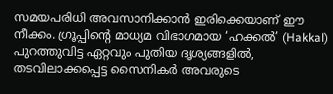സമയപരിധി അവസാനിക്കാന്‍ ഇരിക്കെയാണ് ഈ നീക്കം. ഗ്രൂപ്പിന്റെ മാധ്യമ വിഭാഗമായ ‘ഹക്കല്‍’ (Hakkal) പുറത്തുവിട്ട ഏറ്റവും പുതിയ ദൃശ്യങ്ങളില്‍, തടവിലാക്കപ്പെട്ട സൈനികര്‍ അവരുടെ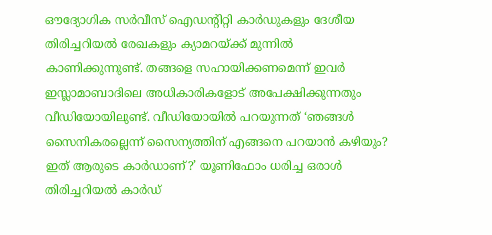ഔദ്യോഗിക സര്‍വീസ് ഐഡന്റിറ്റി കാര്‍ഡുകളും ദേശീയ തിരിച്ചറിയല്‍ രേഖകളും ക്യാമറയ്ക്ക് മുന്നില്‍ കാണിക്കുന്നുണ്ട്. തങ്ങളെ സഹായിക്കണമെന്ന് ഇവര്‍ ഇസ്ലാമാബാദിലെ അധികാരികളോട് അപേക്ഷിക്കുന്നതും വീഡിയോയിലുണ്ട്. വീഡിയോയില്‍ പറയുന്നത് ‘ഞങ്ങള്‍ സൈനികരല്ലെന്ന് സൈന്യത്തിന് എങ്ങനെ പറയാന്‍ കഴിയും? ഇത് ആരുടെ കാര്‍ഡാണ്?’ യൂണിഫോം ധരിച്ച ഒരാള്‍ തിരിച്ചറിയല്‍ കാര്‍ഡ്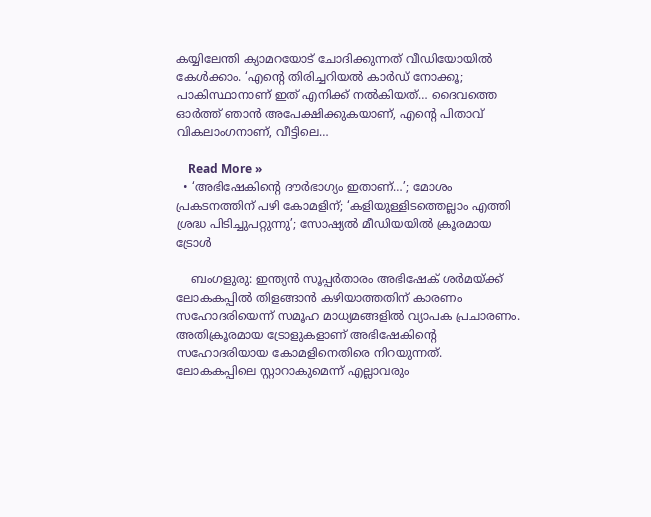കയ്യിലേന്തി ക്യാമറയോട് ചോദിക്കുന്നത് വീഡിയോയില്‍ കേള്‍ക്കാം. ‘എന്റെ തിരിച്ചറിയല്‍ കാര്‍ഡ് നോക്കൂ; പാകിസ്ഥാനാണ് ഇത് എനിക്ക് നല്‍കിയത്… ദൈവത്തെ ഓര്‍ത്ത് ഞാന്‍ അപേക്ഷിക്കുകയാണ്, എന്റെ പിതാവ് വികലാംഗനാണ്, വീട്ടിലെ…

    Read More »
  • ‘അഭിഷേകിന്റെ ദൗര്‍ഭാഗ്യം ഇതാണ്…’; മോശം പ്രകടനത്തിന് പഴി കോമളിന്; ‘കളിയുള്ളിടത്തെല്ലാം എത്തി ശ്രദ്ധ പിടിച്ചുപറ്റുന്നു’; സോഷ്യല്‍ മീഡിയയില്‍ ക്രൂരമായ ട്രോള്‍

    ബംഗളുരു: ഇന്ത്യന്‍ സൂപ്പര്‍താരം അഭിഷേക് ശര്‍മയ്ക്ക് ലോകകപ്പില്‍ തിളങ്ങാന്‍ കഴിയാത്തതിന് കാരണം സഹോദരിയെന്ന് സമൂഹ മാധ്യമങ്ങളില്‍ വ്യാപക പ്രചാരണം. അതിക്രൂരമായ ട്രോളുകളാണ് അഭിഷേകിന്റെ സഹോദരിയായ കോമളിനെതിരെ നിറയുന്നത്. ലോകകപ്പിലെ സ്റ്റാറാകുമെന്ന് എല്ലാവരും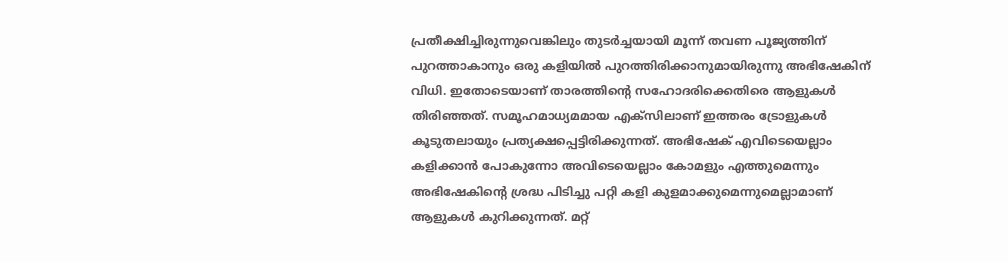പ്രതീക്ഷിച്ചിരുന്നുവെങ്കിലും തുടര്‍ച്ചയായി മൂന്ന് തവണ പൂജ്യത്തിന് പുറത്താകാനും ഒരു കളിയില്‍ പുറത്തിരിക്കാനുമായിരുന്നു അഭിഷേകിന് വിധി. ഇതോടെയാണ് താരത്തിന്റെ സഹോദരിക്കെതിരെ ആളുകള്‍ തിരിഞ്ഞത്. സമൂഹമാധ്യമമായ എക്‌സിലാണ് ഇത്തരം ട്രോളുകള്‍ കൂടുതലായും പ്രത്യക്ഷപ്പെട്ടിരിക്കുന്നത്. അഭിഷേക് എവിടെയെല്ലാം കളിക്കാന്‍ പോകുന്നോ അവിടെയെല്ലാം കോമളും എത്തുമെന്നും അഭിഷേകിന്റെ ശ്രദ്ധ പിടിച്ചു പറ്റി കളി കുളമാക്കുമെന്നുമെല്ലാമാണ് ആളുകള്‍ കുറിക്കുന്നത്. മറ്റ്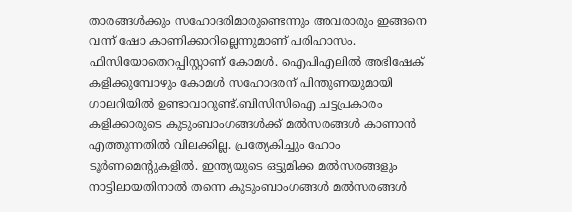താരങ്ങള്‍ക്കും സഹോദരിമാരുണ്ടെന്നും അവരാരും ഇങ്ങനെ വന്ന് ഷോ കാണിക്കാറില്ലെന്നുമാണ് പരിഹാസം. ഫിസിയോതെറപ്പിസ്റ്റാണ് കോമള്‍. ഐപിഎലില്‍ അഭിഷേക് കളിക്കുമ്പോഴും കോമള്‍ സഹോദരന് പിന്തുണയുമായി ഗാലറിയില്‍ ഉണ്ടാവാറുണ്ട്.ബിസിസിഐ ചട്ടപ്രകാരം കളിക്കാരുടെ കുടുംബാംഗങ്ങള്‍ക്ക് മല്‍സരങ്ങള്‍ കാണാന്‍ എത്തുന്നതില്‍ വിലക്കില്ല. പ്രത്യേകിച്ചും ഹോം ടൂര്‍ണമെന്റുകളില്‍. ഇന്ത്യയുടെ ഒട്ടുമിക്ക മല്‍സരങ്ങളും നാട്ടിലായതിനാല്‍ തന്നെ കുടുംബാംഗങ്ങള്‍ മല്‍സരങ്ങള്‍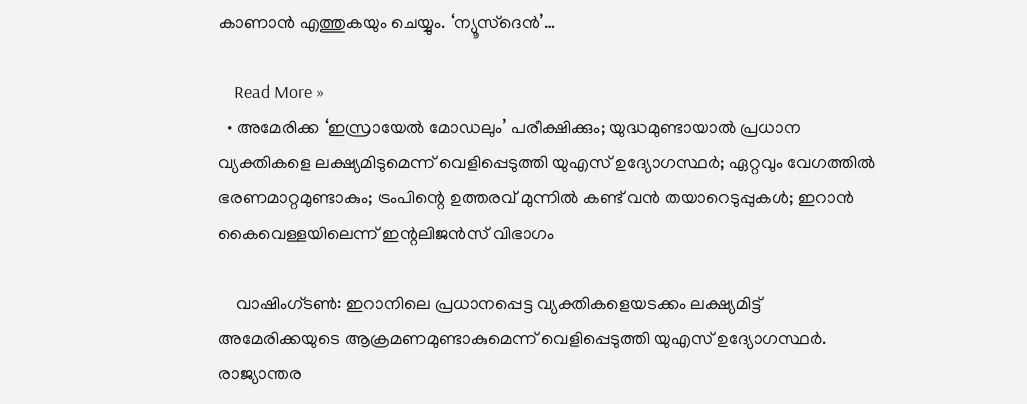കാണാന്‍ എത്തുകയും ചെയ്യും. ‘ന്യൂസ്ദെൻ’…

    Read More »
  • അമേരിക്ക ‘ഇസ്രായേല്‍ മോഡലും’ പരീക്ഷിക്കും; യുദ്ധമുണ്ടായാല്‍ പ്രധാന വ്യക്തികളെ ലക്ഷ്യമിടുമെന്ന് വെളിപ്പെടുത്തി യുഎസ് ഉദ്യോഗസ്ഥര്‍; ഏറ്റവും വേഗത്തില്‍ ഭരണമാറ്റമുണ്ടാകും; ട്രംപിന്റെ ഉത്തരവ് മുന്നില്‍ കണ്ട് വന്‍ തയാറെടുപ്പുകള്‍; ഇറാന്‍ കൈവെള്ളയിലെന്ന് ഇന്റലിജന്‍സ് വിഭാഗം

    വാഷിംഗ്ടണ്‍: ഇറാനിലെ പ്രധാനപ്പെട്ട വ്യക്തികളെയടക്കം ലക്ഷ്യമിട്ട് അമേരിക്കയുടെ ആക്രമണമുണ്ടാകുമെന്ന് വെളിപ്പെടുത്തി യുഎസ് ഉദ്യോഗസ്ഥര്‍. രാജ്യാന്തര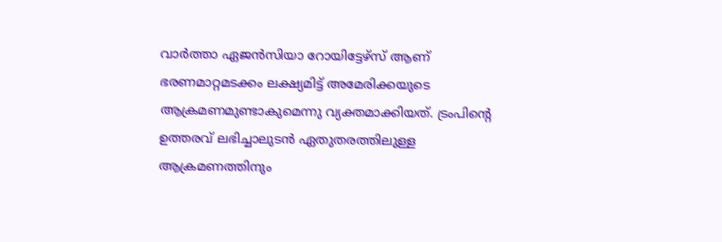വാര്‍ത്താ ഏജന്‍സിയാ റോയിട്ടേഴ്‌സ് ആണ് ഭരണമാറ്റമടക്കം ലക്ഷ്യമിട്ട് അമേരിക്കയുടെ ആക്രമണമുണ്ടാകുമെന്നു വ്യക്തമാക്കിയത്. ട്രംപിന്റെ ഉത്തരവ് ലഭിച്ചാലുടന്‍ ഏതുതരത്തിലുള്ള ആക്രമണത്തിനും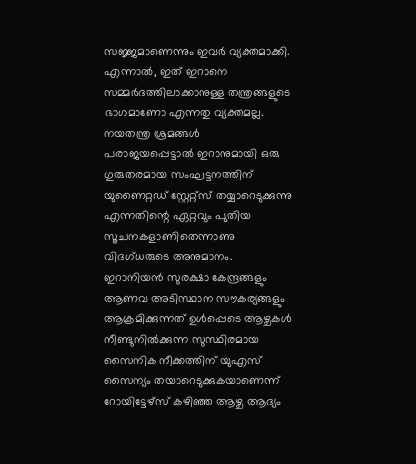സജ്ജമാണെന്നും ഇവര്‍ വ്യക്തമാക്കി. എന്നാല്‍, ഇത് ഇറാനെ സമ്മര്‍ദത്തിലാക്കാനുള്ള തന്ത്രങ്ങളുടെ ഭാഗമാണോ എന്നതു വ്യക്തമല്ല. നയതന്ത്ര ശ്രമങ്ങള്‍ പരാജയപ്പെട്ടാല്‍ ഇറാനുമായി ഒരു ഗുരുതരമായ സംഘട്ടനത്തിന് യുണൈറ്റഡ് സ്റ്റേറ്റ്‌സ് തയ്യാറെടുക്കുന്നു എന്നതിന്റെ ഏറ്റവും പുതിയ സൂചനകളാണിതെന്നാണു വിദഗ്ധരുടെ അനുമാനം. ഇറാനിയന്‍ സുരക്ഷാ കേന്ദ്രങ്ങളും ആണവ അടിസ്ഥാന സൗകര്യങ്ങളും ആക്രമിക്കുന്നത് ഉള്‍പ്പെടെ ആഴ്ചകള്‍ നീണ്ടുനില്‍ക്കുന്ന സുസ്ഥിരമായ സൈനിക നീക്കത്തിന് യുഎസ് സൈന്യം തയാറെടുക്കുകയാണെന്ന് റോയിട്ടേഴ്‌സ് കഴിഞ്ഞ ആഴ്ച ആദ്യം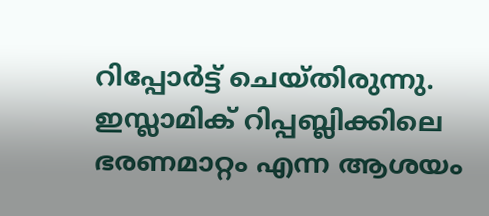റിപ്പോര്‍ട്ട് ചെയ്തിരുന്നു. ഇസ്ലാമിക് റിപ്പബ്ലിക്കിലെ ഭരണമാറ്റം എന്ന ആശയം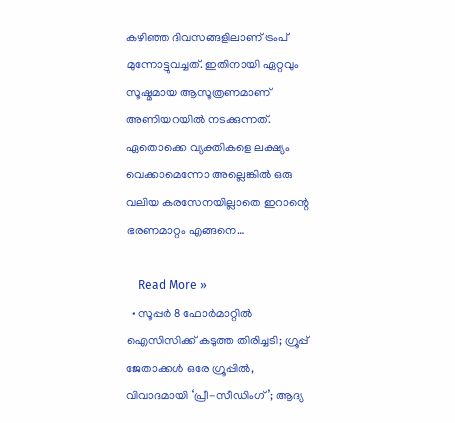കഴിഞ്ഞ ദിവസങ്ങളിലാണ് ട്രംപ് മുന്നോട്ടുവച്ചത്. ഇതിനായി ഏറ്റവും സൂഷ്മമായ ആസൂത്രണമാണ് അണിയറയില്‍ നടക്കുന്നത്. ഏതൊക്കെ വ്യക്തികളെ ലക്ഷ്യം വെക്കാമെന്നോ അല്ലെങ്കില്‍ ഒരു വലിയ കരസേനയില്ലാതെ ഇറാന്റെ ഭരണമാറ്റം എങ്ങനെ…

    Read More »
  • സൂപ്പര്‍ 8 ഫോര്‍മാറ്റില്‍ ഐസിസിക്ക് കടുത്ത തിരിച്ചടി; ഗ്രൂപ്പ് ജേതാക്കള്‍ ഒരേ ഗ്രൂപ്പില്‍, വിവാദമായി ‘പ്രീ-സീഡിംഗ്’; ആദ്യ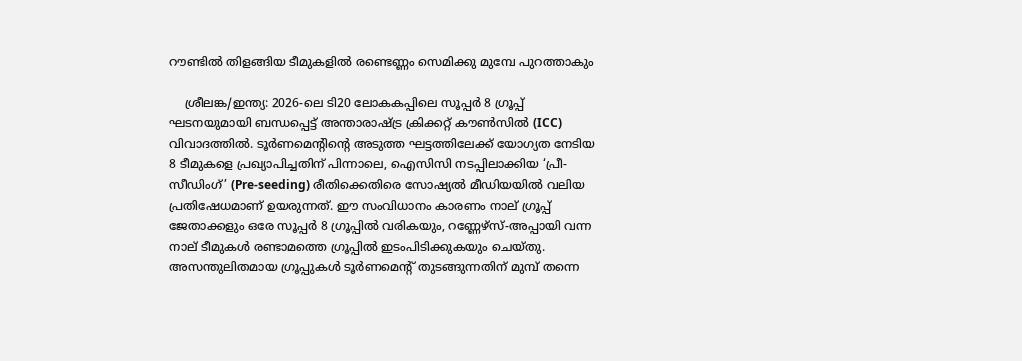റൗണ്ടില്‍ തിളങ്ങിയ ടീമുകളില്‍ രണ്ടെണ്ണം സെമിക്കു മുമ്പേ പുറത്താകും

    ശ്രീലങ്ക/ഇന്ത്യ: 2026-ലെ ടി20 ലോകകപ്പിലെ സൂപ്പര്‍ 8 ഗ്രൂപ്പ് ഘടനയുമായി ബന്ധപ്പെട്ട് അന്താരാഷ്ട്ര ക്രിക്കറ്റ് കൗണ്‍സില്‍ (ICC) വിവാദത്തില്‍. ടൂര്‍ണമെന്റിന്റെ അടുത്ത ഘട്ടത്തിലേക്ക് യോഗ്യത നേടിയ 8 ടീമുകളെ പ്രഖ്യാപിച്ചതിന് പിന്നാലെ, ഐസിസി നടപ്പിലാക്കിയ ‘പ്രീ-സീഡിംഗ്’ (Pre-seeding) രീതിക്കെതിരെ സോഷ്യല്‍ മീഡിയയില്‍ വലിയ പ്രതിഷേധമാണ് ഉയരുന്നത്. ഈ സംവിധാനം കാരണം നാല് ഗ്രൂപ്പ് ജേതാക്കളും ഒരേ സൂപ്പര്‍ 8 ഗ്രൂപ്പില്‍ വരികയും, റണ്ണേഴ്‌സ്-അപ്പായി വന്ന നാല് ടീമുകള്‍ രണ്ടാമത്തെ ഗ്രൂപ്പില്‍ ഇടംപിടിക്കുകയും ചെയ്തു. അസന്തുലിതമായ ഗ്രൂപ്പുകള്‍ ടൂര്‍ണമെന്റ് തുടങ്ങുന്നതിന് മുമ്പ് തന്നെ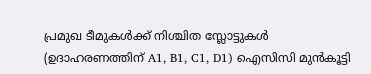പ്രമുഖ ടീമുകള്‍ക്ക് നിശ്ചിത സ്ലോട്ടുകള്‍ (ഉദാഹരണത്തിന് A1, B1, C1, D1) ഐസിസി മുന്‍കൂട്ടി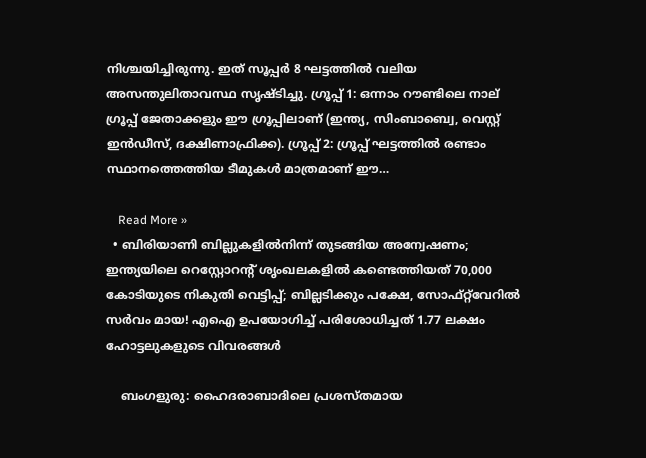നിശ്ചയിച്ചിരുന്നു. ഇത് സൂപ്പര്‍ 8 ഘട്ടത്തില്‍ വലിയ അസന്തുലിതാവസ്ഥ സൃഷ്ടിച്ചു. ഗ്രൂപ്പ് 1: ഒന്നാം റൗണ്ടിലെ നാല് ഗ്രൂപ്പ് ജേതാക്കളും ഈ ഗ്രൂപ്പിലാണ് (ഇന്ത്യ, സിംബാബ്വെ, വെസ്റ്റ് ഇന്‍ഡീസ്, ദക്ഷിണാഫ്രിക്ക). ഗ്രൂപ്പ് 2: ഗ്രൂപ്പ് ഘട്ടത്തില്‍ രണ്ടാം സ്ഥാനത്തെത്തിയ ടീമുകള്‍ മാത്രമാണ് ഈ…

    Read More »
  • ബിരിയാണി ബില്ലുകളില്‍നിന്ന് തുടങ്ങിയ അന്വേഷണം; ഇന്ത്യയിലെ റെസ്റ്റോറന്റ് ശൃംഖലകളില്‍ കണ്ടെത്തിയത് 70,000 കോടിയുടെ നികുതി വെട്ടിപ്പ്; ബില്ലടിക്കും പക്ഷേ, സോഫ്റ്റ്‌വേറില്‍ സര്‍വം മായ! എഐ ഉപയോഗിച്ച് പരിശോധിച്ചത് 1.77 ലക്ഷം ഹോട്ടലുകളുടെ വിവരങ്ങള്‍

    ബംഗളുരു: ഹൈദരാബാദിലെ പ്രശസ്തമായ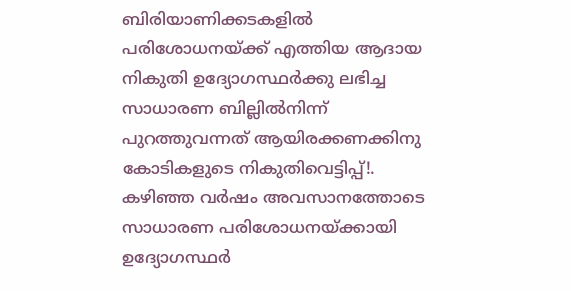ബിരിയാണിക്കടകളില്‍ പരിശോധനയ്ക്ക് എത്തിയ ആദായ നികുതി ഉദ്യോഗസ്ഥര്‍ക്കു ലഭിച്ച സാധാരണ ബില്ലില്‍നിന്ന് പുറത്തുവന്നത് ആയിരക്കണക്കിനു കോടികളുടെ നികുതിവെട്ടിപ്പ്!. കഴിഞ്ഞ വര്‍ഷം അവസാനത്തോടെ സാധാരണ പരിശോധനയ്ക്കായി ഉദ്യോഗസ്ഥര്‍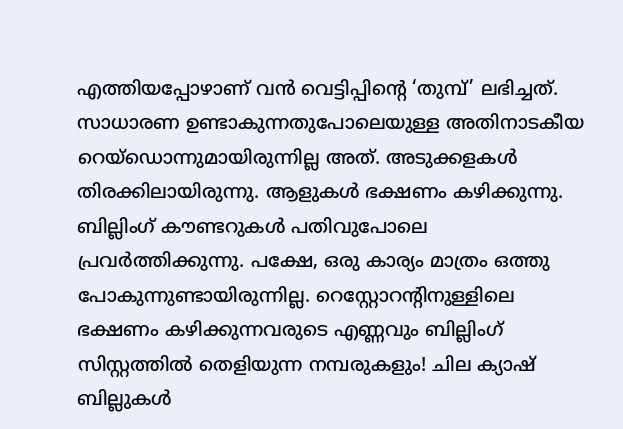എത്തിയപ്പോഴാണ് വന്‍ വെട്ടിപ്പിന്റെ ‘തുമ്പ്’ ലഭിച്ചത്. സാധാരണ ഉണ്ടാകുന്നതുപോലെയുള്ള അതിനാടകീയ റെയ്‌ഡൊന്നുമായിരുന്നില്ല അത്. അടുക്കളകള്‍ തിരക്കിലായിരുന്നു. ആളുകള്‍ ഭക്ഷണം കഴിക്കുന്നു. ബില്ലിംഗ് കൗണ്ടറുകള്‍ പതിവുപോലെ പ്രവര്‍ത്തിക്കുന്നു. പക്ഷേ, ഒരു കാര്യം മാത്രം ഒത്തു പോകുന്നുണ്ടായിരുന്നില്ല. റെസ്റ്റോറന്റിനുള്ളിലെ ഭക്ഷണം കഴിക്കുന്നവരുടെ എണ്ണവും ബില്ലിംഗ് സിസ്റ്റത്തില്‍ തെളിയുന്ന നമ്പരുകളും! ചില ക്യാഷ് ബില്ലുകള്‍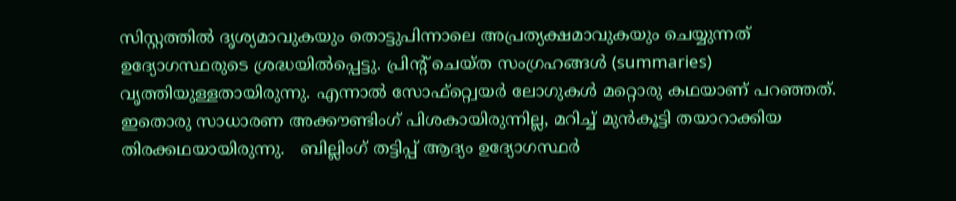സിസ്റ്റത്തില്‍ ദൃശ്യമാവുകയും തൊട്ടുപിന്നാലെ അപ്രത്യക്ഷമാവുകയും ചെയ്യുന്നത് ഉദ്യോഗസ്ഥരുടെ ശ്രദ്ധയില്‍പ്പെട്ടു. പ്രിന്റ് ചെയ്ത സംഗ്രഹങ്ങള്‍ (summaries) വൃത്തിയുള്ളതായിരുന്നു. എന്നാല്‍ സോഫ്റ്റ്വെയര്‍ ലോഗുകള്‍ മറ്റൊരു കഥയാണ് പറഞ്ഞത്. ഇതൊരു സാധാരണ അക്കൗണ്ടിംഗ് പിശകായിരുന്നില്ല, മറിച്ച് മുന്‍കൂട്ടി തയാറാക്കിയ തിരക്കഥയായിരുന്നു.   ബില്ലിംഗ് തട്ടിപ്പ് ആദ്യം ഉദ്യോഗസ്ഥര്‍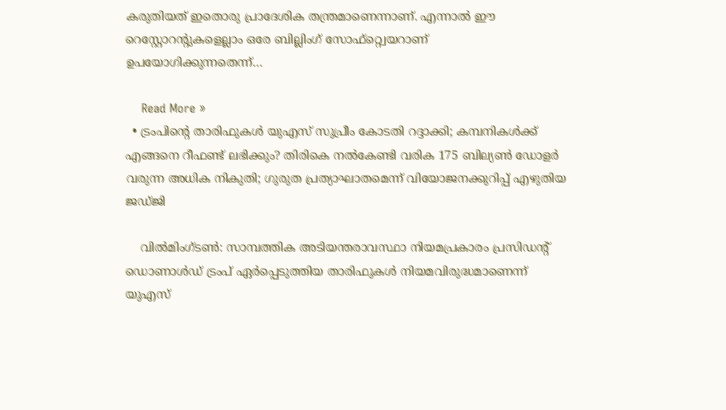കരുതിയത് ഇതൊരു പ്രാദേശിക തന്ത്രമാണെന്നാണ്. എന്നാല്‍ ഈ റെസ്റ്റോറന്റുകളെല്ലാം ഒരേ ബില്ലിംഗ് സോഫ്റ്റ്വെയറാണ് ഉപയോഗിക്കുന്നതെന്ന്…

    Read More »
  • ട്രംപിന്റെ താരിഫുകള്‍ യുഎസ് സുപ്രീം കോടതി റദ്ദാക്കി; കമ്പനികള്‍ക്ക് എങ്ങനെ റീഫണ്ട് ലഭിക്കും? തിരികെ നല്‍കേണ്ടി വരിക 175 ബില്യണ്‍ ഡോളര്‍ വരുന്ന അധിക നികുതി; ഗുരുത പ്രത്യാഘാതമെന്ന് വിയോജനക്കുറിപ്പ് എഴുതിയ ജഡ്ജി

    വില്‍മിംഗ്ടണ്‍: സാമ്പത്തിക അടിയന്തരാവസ്ഥാ നിയമപ്രകാരം പ്രസിഡന്റ് ഡൊണാള്‍ഡ് ട്രംപ് ഏര്‍പ്പെടുത്തിയ താരിഫുകള്‍ നിയമവിരുദ്ധമാണെന്ന് യുഎസ്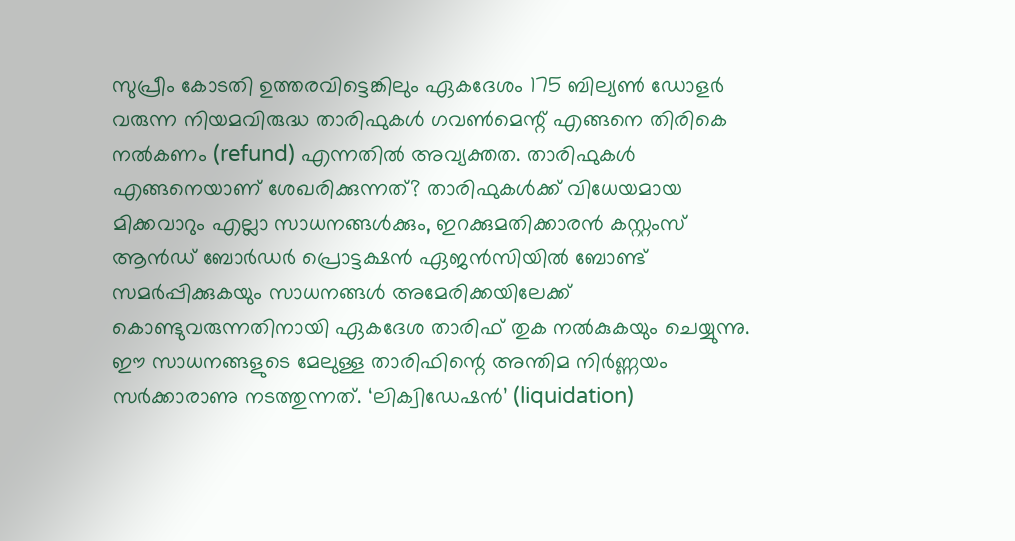സുപ്രീം കോടതി ഉത്തരവിട്ടെങ്കിലും ഏകദേശം 175 ബില്യണ്‍ ഡോളര്‍ വരുന്ന നിയമവിരുദ്ധ താരിഫുകള്‍ ഗവണ്‍മെന്റ് എങ്ങനെ തിരികെ നല്‍കണം (refund) എന്നതില്‍ അവ്യക്തത. താരിഫുകള്‍ എങ്ങനെയാണ് ശേഖരിക്കുന്നത്? താരിഫുകള്‍ക്ക് വിധേയമായ മിക്കവാറും എല്ലാ സാധനങ്ങള്‍ക്കും, ഇറക്കുമതിക്കാരന്‍ കസ്റ്റംസ് ആന്‍ഡ് ബോര്‍ഡര്‍ പ്രൊട്ടക്ഷന്‍ ഏജന്‍സിയില്‍ ബോണ്ട് സമര്‍പ്പിക്കുകയും സാധനങ്ങള്‍ അമേരിക്കയിലേക്ക്‌ കൊണ്ടുവരുന്നതിനായി ഏകദേശ താരിഫ് തുക നല്‍കുകയും ചെയ്യുന്നു. ഈ സാധനങ്ങളുടെ മേലുള്ള താരിഫിന്റെ അന്തിമ നിര്‍ണ്ണയം സര്‍ക്കാരാണു നടത്തുന്നത്. ‘ലിക്വിഡേഷന്‍’ (liquidation)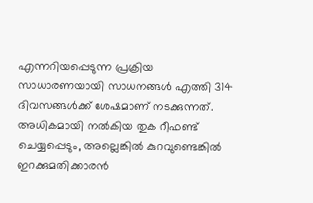എന്നറിയപ്പെടുന്ന പ്രക്രിയ സാധാരണയായി സാധനങ്ങള്‍ എത്തി 314 ദിവസങ്ങള്‍ക്ക് ശേഷമാണ് നടക്കുന്നത്. അധികമായി നല്‍കിയ തുക റീഫണ്ട് ചെയ്യപ്പെടും, അല്ലെങ്കില്‍ കുറവുണ്ടെങ്കില്‍ ഇറക്കുമതിക്കാരന്‍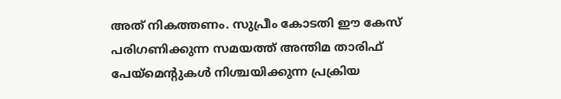അത് നികത്തണം. സുപ്രീം കോടതി ഈ കേസ് പരിഗണിക്കുന്ന സമയത്ത് അന്തിമ താരിഫ് പേയ്മെന്റുകള്‍ നിശ്ചയിക്കുന്ന പ്രക്രിയ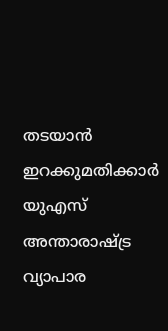തടയാന്‍ ഇറക്കുമതിക്കാര്‍ യുഎസ് അന്താരാഷ്ട്ര വ്യാപാര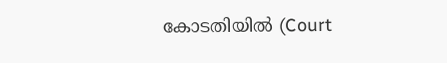കോടതിയില്‍ (Court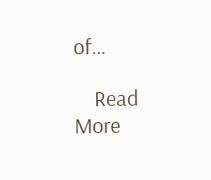of…

    Read More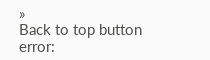»
Back to top button
error: